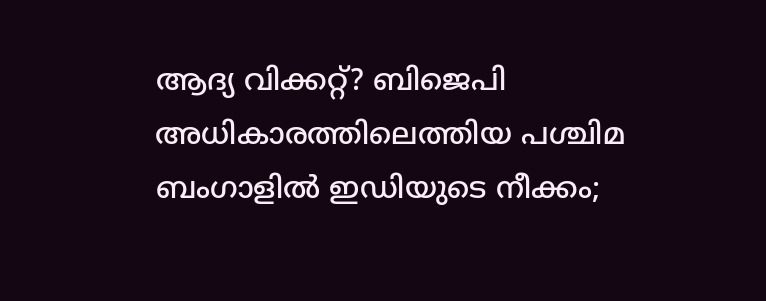ആദ്യ വിക്കറ്റ്? ബിജെപി അധികാരത്തിലെത്തിയ പശ്ചിമ ബംഗാളിൽ ഇഡിയുടെ നീക്കം;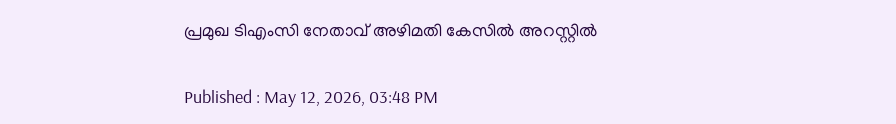പ്രമുഖ ടിഎംസി നേതാവ് അഴിമതി കേസിൽ അറസ്റ്റിൽ

Published : May 12, 2026, 03:48 PM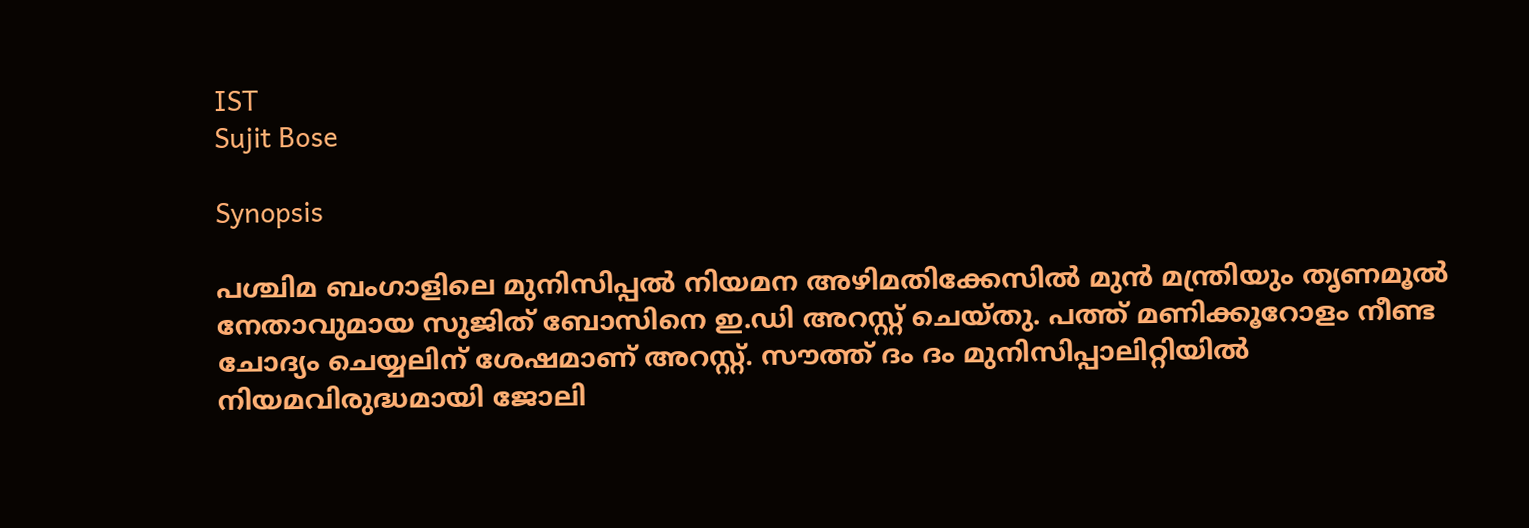IST
Sujit Bose

Synopsis

പശ്ചിമ ബംഗാളിലെ മുനിസിപ്പൽ നിയമന അഴിമതിക്കേസിൽ മുൻ മന്ത്രിയും തൃണമൂൽ നേതാവുമായ സുജിത് ബോസിനെ ഇ.ഡി അറസ്റ്റ് ചെയ്തു. പത്ത് മണിക്കൂറോളം നീണ്ട ചോദ്യം ചെയ്യലിന് ശേഷമാണ് അറസ്റ്റ്. സൗത്ത് ദം ദം മുനിസിപ്പാലിറ്റിയിൽ നിയമവിരുദ്ധമായി ജോലി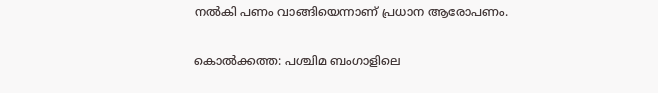നൽകി പണം വാങ്ങിയെന്നാണ് പ്രധാന ആരോപണം.

കൊൽക്കത്ത: പശ്ചിമ ബംഗാളിലെ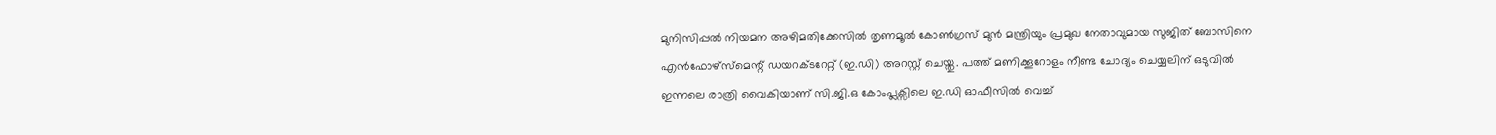മുനിസിപ്പൽ നിയമന അഴിമതിക്കേസിൽ തൃണമൂൽ കോൺഗ്രസ് മുൻ മന്ത്രിയും പ്രമുഖ നേതാവുമായ സുജിത് ബോസിനെ എൻഫോഴ്‌സ്‌മെന്റ് ഡയറക്ടറേറ്റ് (ഇ.ഡി) അറസ്റ്റ് ചെയ്തു. പത്ത് മണിക്കൂറോളം നീണ്ട ചോദ്യം ചെയ്യലിന് ഒടുവിൽ ഇന്നലെ രാത്രി വൈകിയാണ് സി.ജി.ഒ കോംപ്ലക്സിലെ ഇ.ഡി ഓഫീസിൽ വെച്ച്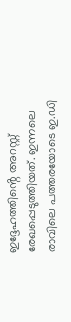ഇദ്ദേഹത്തിൻ്റെ അറസ്റ്റ് രേഖപ്പെടുത്തിയത്. ഇന്നലെ രാവിലെ പത്തരയോടെ ഇ.ഡി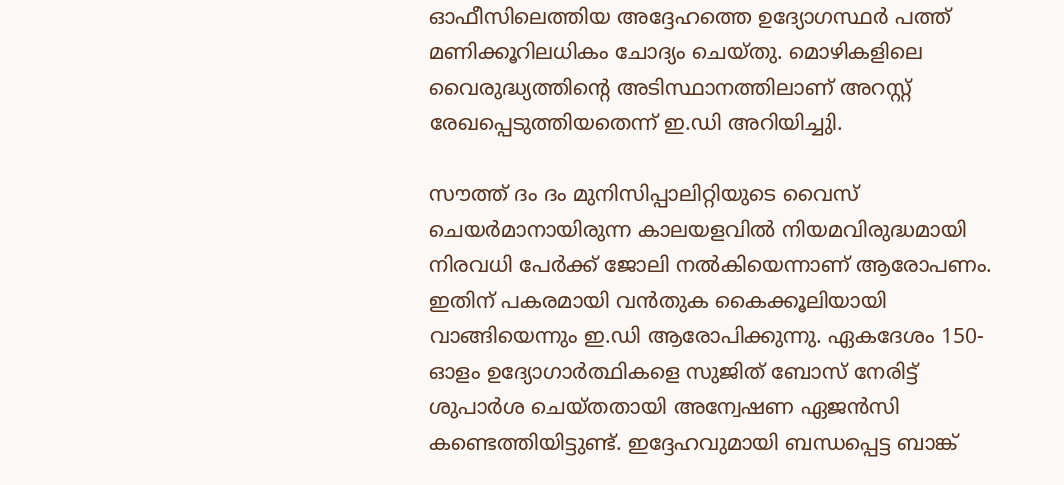ഓഫീസിലെത്തിയ അദ്ദേഹത്തെ ഉദ്യോഗസ്ഥർ പത്ത് മണിക്കൂറിലധികം ചോദ്യം ചെയ്തു. മൊഴികളിലെ വൈരുദ്ധ്യത്തിൻ്റെ അടിസ്ഥാനത്തിലാണ് അറസ്റ്റ് രേഖപ്പെടുത്തിയതെന്ന് ഇ.ഡി അറിയിച്ചുി.

സൗത്ത് ദം ദം മുനിസിപ്പാലിറ്റിയുടെ വൈസ് ചെയർമാനായിരുന്ന കാലയളവിൽ നിയമവിരുദ്ധമായി നിരവധി പേർക്ക് ജോലി നൽകിയെന്നാണ് ആരോപണം. ഇതിന് പകരമായി വൻതുക കൈക്കൂലിയായി വാങ്ങിയെന്നും ഇ.ഡി ആരോപിക്കുന്നു. ഏകദേശം 150-ഓളം ഉദ്യോഗാർത്ഥികളെ സുജിത് ബോസ് നേരിട്ട് ശുപാർശ ചെയ്തതായി അന്വേഷണ ഏജൻസി കണ്ടെത്തിയിട്ടുണ്ട്. ഇദ്ദേഹവുമായി ബന്ധപ്പെട്ട ബാങ്ക്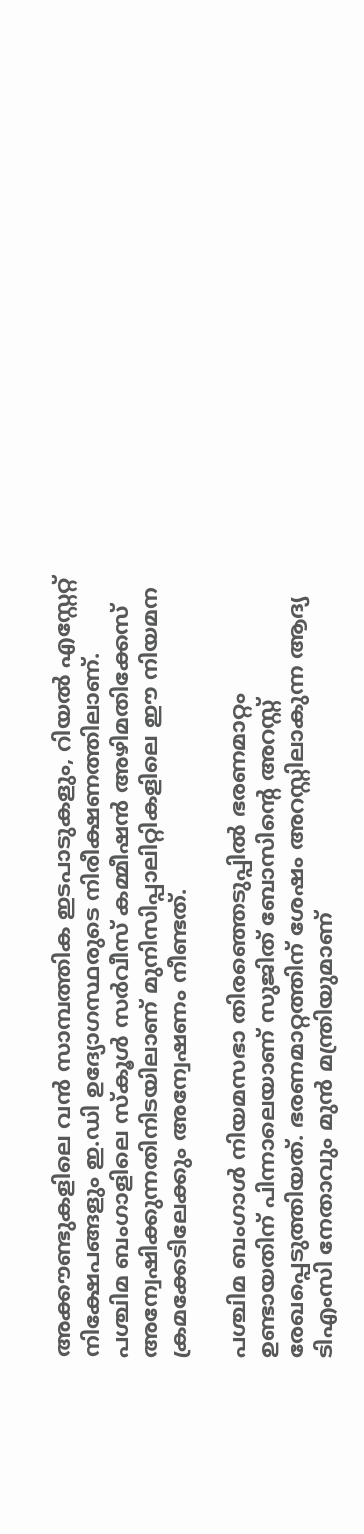അക്കൗണ്ടുകളിലെ വൻ സാമ്പത്തിക ഇടപാടുകളും, റിയൽ എസ്റ്റേറ്റ് നിക്ഷേപങ്ങളും ഇ.ഡി ഉദ്യോഗസ്ഥരുടെ നിരീക്ഷണത്തിലാണ്. പശ്ചിമ ബംഗാളിലെ സ്കൂൾ സർവീസ് കമ്മീഷൻ അഴിമതിക്കേസ് അന്വേഷിക്കുന്നതിനിടയിലാണ് മുനിസിപ്പാലിറ്റികളിലെ ഈ നിയമന ക്രമക്കേടിലേക്കും അന്വേഷണം നീണ്ടത്.

പശ്ചിമ ബംഗാൾ നിയമസഭാ തിരഞ്ഞെടുപ്പിൽ ഭരണമാറ്റം ഉണ്ടായതിന് പിന്നാലെയാണ് സുജിത് ബോസിൻ്റെ അറസ്റ്റ് രേഖപ്പെടുത്തിയത്. ഭരണമാറ്റത്തിന് ശേഷം അറസ്റ്റിലാകുന്ന ആദ്യ ടിഎംസി നേതാവും മുൻ മന്ത്രിയുമാണ്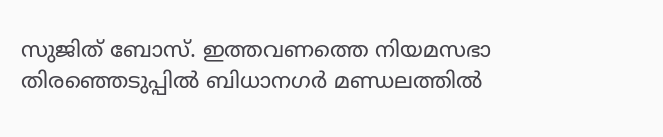സുജിത് ബോസ്. ഇത്തവണത്തെ നിയമസഭാ തിരഞ്ഞെടുപ്പിൽ ബിധാനഗർ മണ്ഡലത്തിൽ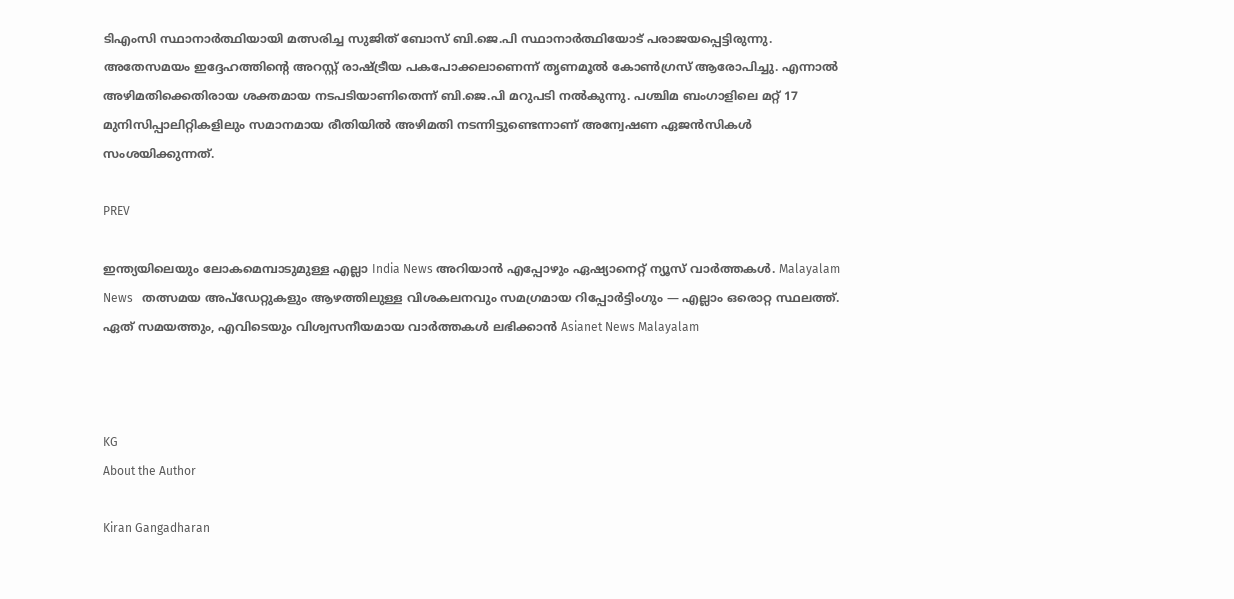ടിഎംസി സ്ഥാനാർത്ഥിയായി മത്സരിച്ച സുജിത് ബോസ് ബി.ജെ.പി സ്ഥാനാർത്ഥിയോട് പരാജയപ്പെട്ടിരുന്നു. അതേസമയം ഇദ്ദേഹത്തിൻ്റെ അറസ്റ്റ് രാഷ്ട്രീയ പകപോക്കലാണെന്ന് തൃണമൂൽ കോൺഗ്രസ് ആരോപിച്ചു. എന്നാൽ അഴിമതിക്കെതിരായ ശക്തമായ നടപടിയാണിതെന്ന് ബി.ജെ.പി മറുപടി നൽകുന്നു. പശ്ചിമ ബംഗാളിലെ മറ്റ് 17 മുനിസിപ്പാലിറ്റികളിലും സമാനമായ രീതിയിൽ അഴിമതി നടന്നിട്ടുണ്ടെന്നാണ് അന്വേഷണ ഏജൻസികൾ സംശയിക്കുന്നത്.

PREV

ഇന്ത്യയിലെയും ലോകമെമ്പാടുമുള്ള എല്ലാ India News അറിയാൻ എപ്പോഴും ഏഷ്യാനെറ്റ് ന്യൂസ് വാർത്തകൾ. Malayalam News   തത്സമയ അപ്‌ഡേറ്റുകളും ആഴത്തിലുള്ള വിശകലനവും സമഗ്രമായ റിപ്പോർട്ടിംഗും — എല്ലാം ഒരൊറ്റ സ്ഥലത്ത്. ഏത് സമയത്തും, എവിടെയും വിശ്വസനീയമായ വാർത്തകൾ ലഭിക്കാൻ Asianet News Malayalam



KG
About the Author

Kiran Gangadharan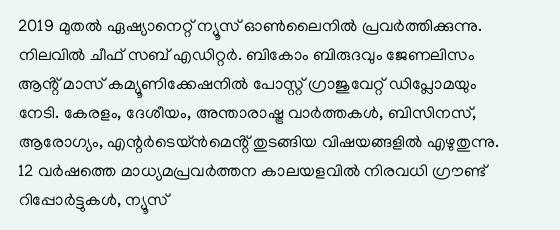2019 മുതല്‍ ഏഷ്യാനെറ്റ് ന്യൂസ് ഓണ്‍ലൈനില്‍ പ്രവര്‍ത്തിക്കുന്നു. നിലവില്‍ ചീഫ് സബ് എഡിറ്റർ. ബികോം ബിരുദവും ജേണലിസം ആൻ്റ് മാസ് കമ്യൂണിക്കേഷനിൽ പോസ്റ്റ് ഗ്രാജുവേറ്റ് ഡിപ്ലോമയും നേടി. കേരളം, ദേശീയം, അന്താരാഷ്ട്ര വാര്‍ത്തകള്‍, ബിസിനസ്, ആരോഗ്യം, എന്റർടെയ്ൻമെൻ്റ് തുടങ്ങിയ വിഷയങ്ങളില്‍ എഴുതുന്നു. 12 വര്‍ഷത്തെ മാധ്യമപ്രവര്‍ത്തന കാലയളവില്‍ നിരവധി ഗ്രൗണ്ട് റിപ്പോര്‍ട്ടുകള്‍, ന്യൂസ്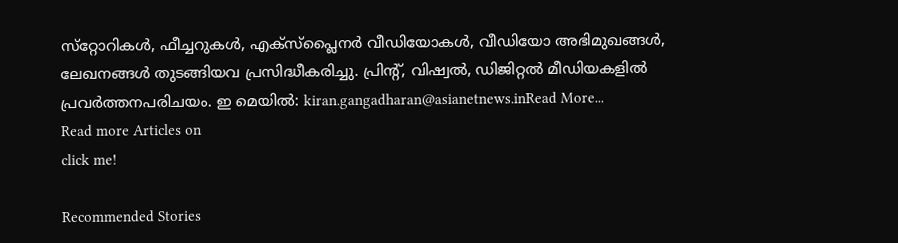സ്‌റ്റോറികള്‍, ഫീച്ചറുകള്‍, എക്‌സ്‌പ്ലൈന‍ർ വീഡിയോകൾ, വീഡിയോ അഭിമുഖങ്ങള്‍, ലേഖനങ്ങള്‍ തുടങ്ങിയവ പ്രസിദ്ധീകരിച്ചു. പ്രിന്റ്, വിഷ്വല്‍, ഡിജിറ്റല്‍ മീഡിയകളില്‍ പ്രവര്‍ത്തനപരിചയം. ഇ മെയില്‍: kiran.gangadharan@asianetnews.inRead More...
Read more Articles on
click me!

Recommended Stories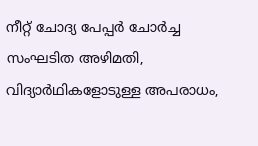നീറ്റ് ചോദ്യ പേപ്പർ ചോർച്ച സംഘടിത അഴിമതി, വിദ്യാർഥികളോടുള്ള അപരാധം,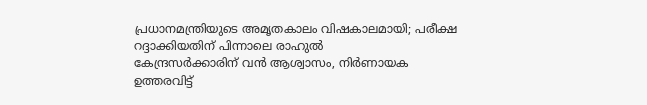പ്രധാനമന്ത്രിയുടെ അമൃതകാലം വിഷകാലമായി; പരീക്ഷ റദ്ദാക്കിയതിന് പിന്നാലെ രാഹുൽ
കേന്ദ്രസർക്കാരിന് വൻ ആശ്വാസം, നിർണായക ഉത്തരവിട്ട്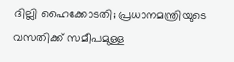ദില്ലി ഹൈക്കോടതി; പ്രധാനമന്ത്രിയുടെ വസതിക്ക് സമീപമുള്ള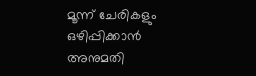മൂന്ന് ചേരികളും ഒഴിപ്പിക്കാൻ അനുമതി